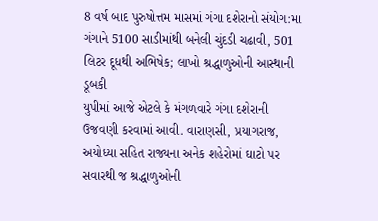8 વર્ષ બાદ પુરુષોત્તમ માસમાં ગંગા દશેરાનો સંયોગ:મા ગંગાને 5100 સાડીમાંથી બનેલી ચુંદડી ચઢાવી, 501 લિટર દૂધથી અભિષેક; લાખો શ્રદ્ધાળુઓની આસ્થાની ડૂબકી
યુપીમાં આજે એટલે કે મંગળવારે ગંગા દશેરાની ઉજવણી કરવામાં આવી. વારાણસી, પ્રયાગરાજ, અયોધ્યા સહિત રાજ્યના અનેક શહેરોમાં ઘાટો પર સવારથી જ શ્રદ્ધાળુઓની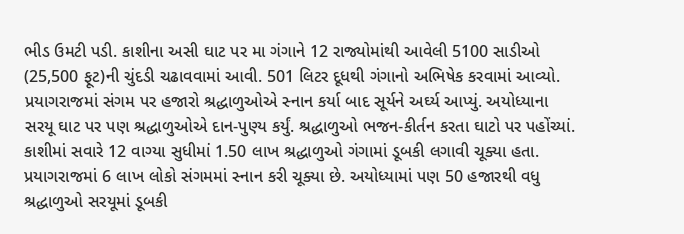ભીડ ઉમટી પડી. કાશીના અસી ઘાટ પર મા ગંગાને 12 રાજ્યોમાંથી આવેલી 5100 સાડીઓ (25,500 ફૂટ)ની ચુંદડી ચઢાવવામાં આવી. 501 લિટર દૂધથી ગંગાનો અભિષેક કરવામાં આવ્યો. પ્રયાગરાજમાં સંગમ પર હજારો શ્રદ્ધાળુઓએ સ્નાન કર્યા બાદ સૂર્યને અર્ઘ્ય આપ્યું. અયોધ્યાના સરયૂ ઘાટ પર પણ શ્રદ્ધાળુઓએ દાન-પુણ્ય કર્યું. શ્રદ્ધાળુઓ ભજન-કીર્તન કરતા ઘાટો પર પહોંચ્યાં. કાશીમાં સવારે 12 વાગ્યા સુધીમાં 1.50 લાખ શ્રદ્ધાળુઓ ગંગામાં ડૂબકી લગાવી ચૂક્યા હતા. પ્રયાગરાજમાં 6 લાખ લોકો સંગમમાં સ્નાન કરી ચૂક્યા છે. અયોધ્યામાં પણ 50 હજારથી વધુ શ્રદ્ધાળુઓ સરયૂમાં ડૂબકી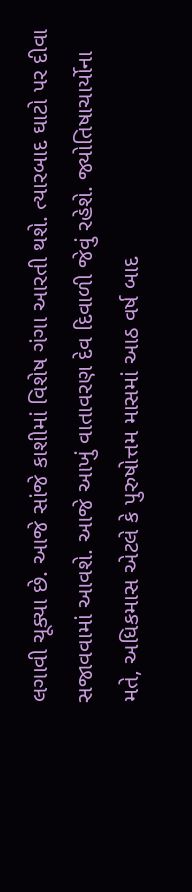લગાવી ચૂક્યા છે. આજે સાંજે કાશીમાં વિશેષ ગંગા આરતી થશે. ત્યારબાદ ઘાટો પર દીવા સજાવવામાં આવશે. આજે આખું વાતાવરણ દેવ દિવાળી જેવું રહેશે. જ્યોતિષાચાર્યોના મતે, અધિકમાસ એટલે કે પુરુષોત્તમ માસમાં આઠ વર્ષ બાદ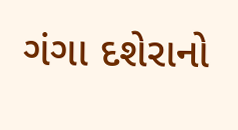ગંગા દશેરાનો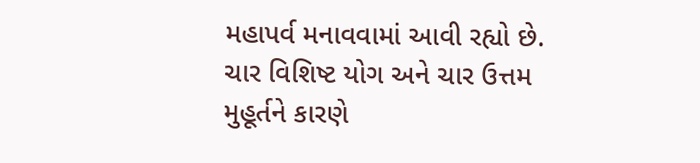મહાપર્વ મનાવવામાં આવી રહ્યો છે. ચાર વિશિષ્ટ યોગ અને ચાર ઉત્તમ મુહૂર્તને કારણે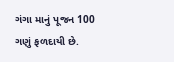ગંગા માનું પૂજન 100 ગણું ફળદાયી છે.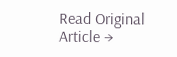Read Original Article →